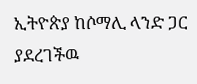ኢትዮጵያ ከሶማሊ ላንድ ጋር ያደረገችዉ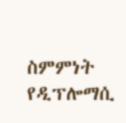ስምምነት የዲፕሎማሲ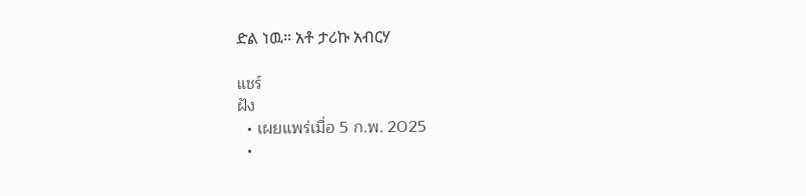ድል ነዉ፡፡ አቶ ታሪኩ አብርሃ

แชร์
ฝัง
  • เผยแพร่เมื่อ 5 ก.พ. 2025
  •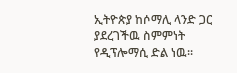ኢትዮጵያ ከሶማሊ ላንድ ጋር ያደረገችዉ ስምምነት የዲፕሎማሲ ድል ነዉ፡፡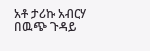አቶ ታሪኩ አብርሃ በዉጭ ጉዳይ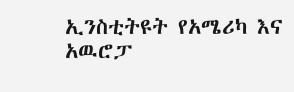ኢንስቲትዩት የአሜሪካ እና አዉሮፓ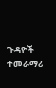ጉዳዮች ተመራማሪ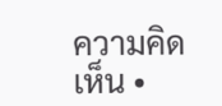ความคิดเห็น •